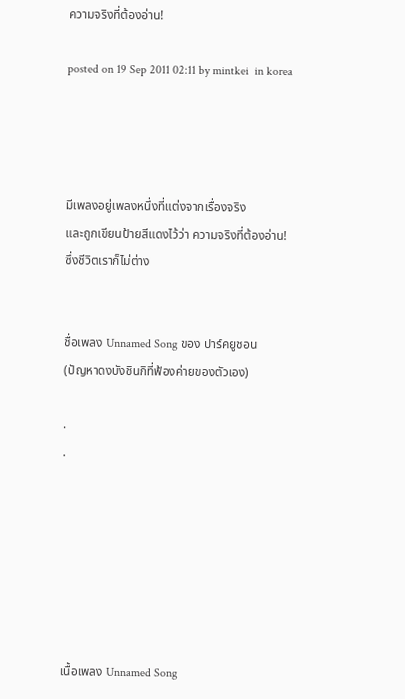ความจริงที่ต้องอ่าน!

posted on 19 Sep 2011 02:11 by mintkei  in korea




มีเพลงอยู่เพลงหนึ่งที่แต่งจากเรื่องจริง
และถูกเขียนป้ายสีแดงไว้ว่า ความจริงที่ต้องอ่าน!
ซึ่งชีวิตเราก็ไม่ต่าง


ชื่อเพลง Unnamed Song ของ ปาร์คยูชอน
(ปัญหาดงบังชินกิที่ฟ้องค่ายของตัวเอง)

.
.







เนื้อเพลง Unnamed Song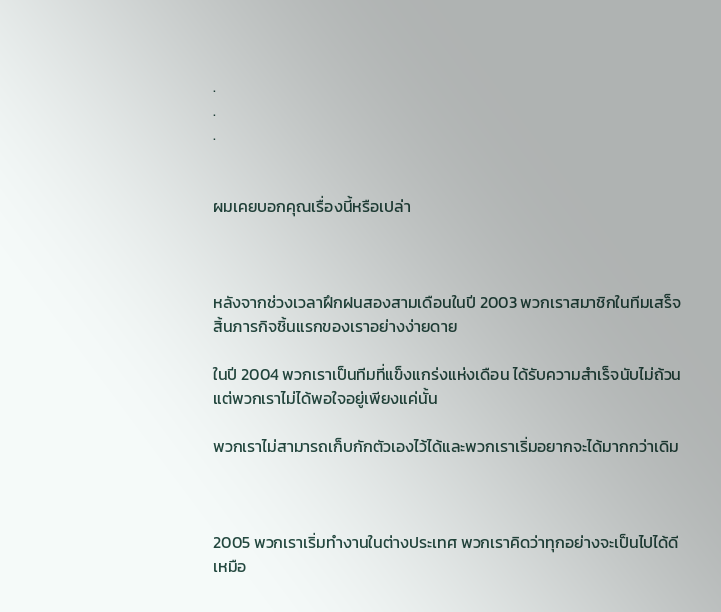.
.
.


ผมเคยบอกคุณเรื่องนี้หรือเปล่า



หลังจากช่วงเวลาฝึกฝนสองสามเดือนในปี 2003 พวกเราสมาชิกในทีมเสร็จสิ้นภารกิจชิ้นแรกของเราอย่างง่ายดาย

ในปี 2004 พวกเราเป็นทีมที่แข็งแกร่งแห่งเดือน ได้รับความสำเร็จนับไม่ถ้วน แต่พวกเราไม่ได้พอใจอยู่เพียงแค่นั้น

พวกเราไม่สามารถเก็บกักตัวเองไว้ได้และพวกเราเริ่มอยากจะได้มากกว่าเดิม



2005 พวกเราเริ่มทำงานในต่างประเทศ พวกเราคิดว่าทุกอย่างจะเป็นไปได้ดีเหมือ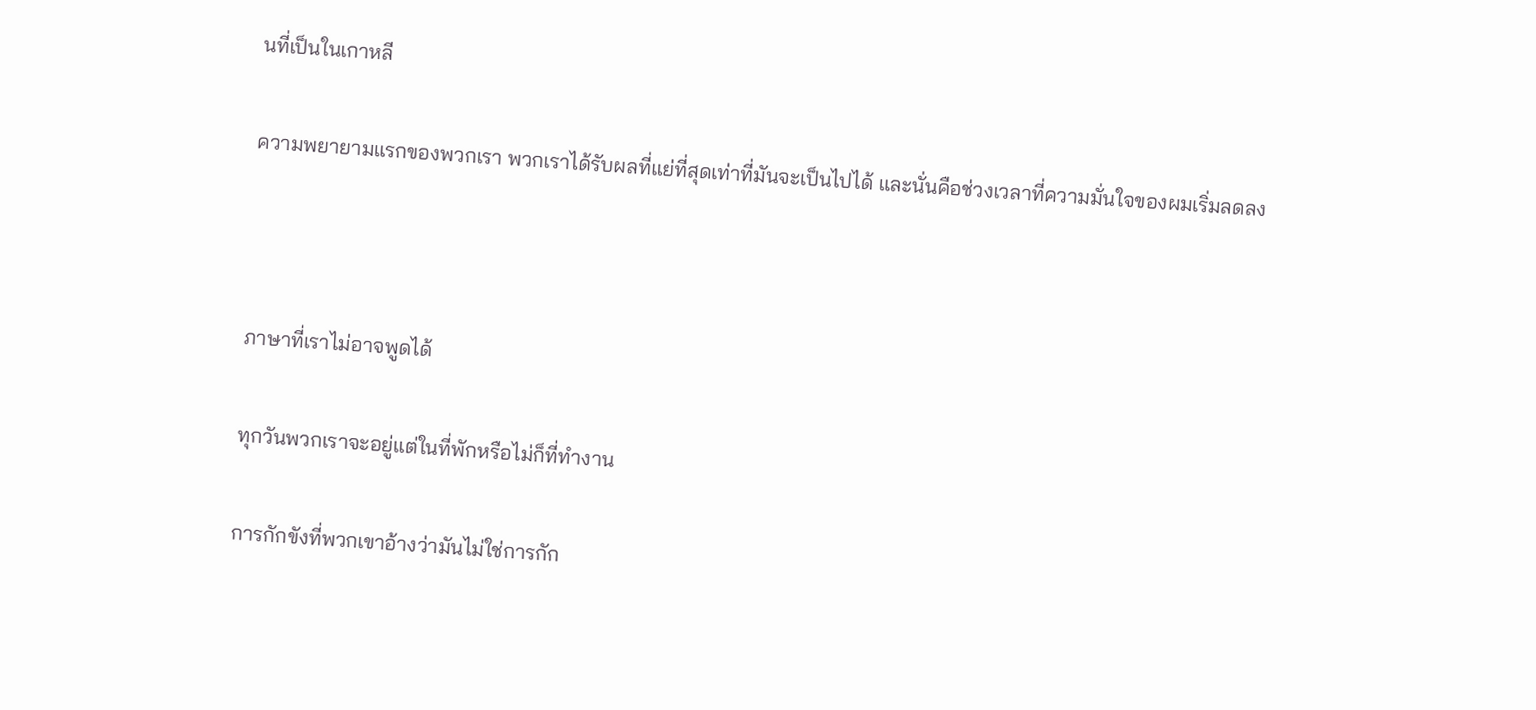นที่เป็นในเกาหลี

ความพยายามแรกของพวกเรา พวกเราได้รับผลที่แย่ที่สุดเท่าที่มันจะเป็นไปได้ และนั่นคือช่วงเวลาที่ความมั่นใจของผมเริ่มลดลง



ภาษาที่เราไม่อาจพูดได้

ทุกวันพวกเราจะอยู่แต่ในที่พักหรือไม่ก็ที่ทำงาน

การกักขังที่พวกเขาอ้างว่ามันไม่ใช่การกัก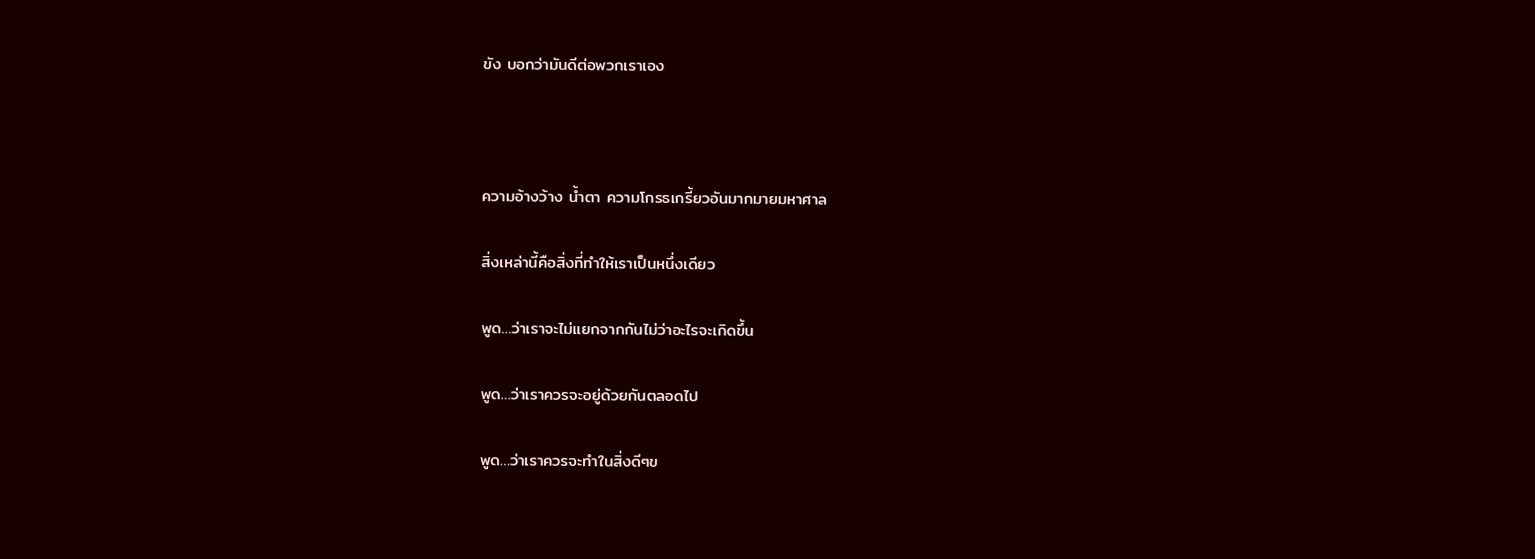ขัง บอกว่ามันดีต่อพวกเราเอง



ความอ้างว้าง น้ำตา ความโกรธเกรี้ยวอันมากมายมหาศาล

สิ่งเหล่านี้คือสิ่งที่ทำให้เราเป็นหนึ่งเดียว

พูด…ว่าเราจะไม่แยกจากกันไม่ว่าอะไรจะเกิดขึ้น

พูด…ว่าเราควรจะอยู่ด้วยกันตลอดไป

พูด…ว่าเราควรจะทำในสิ่งดีๆข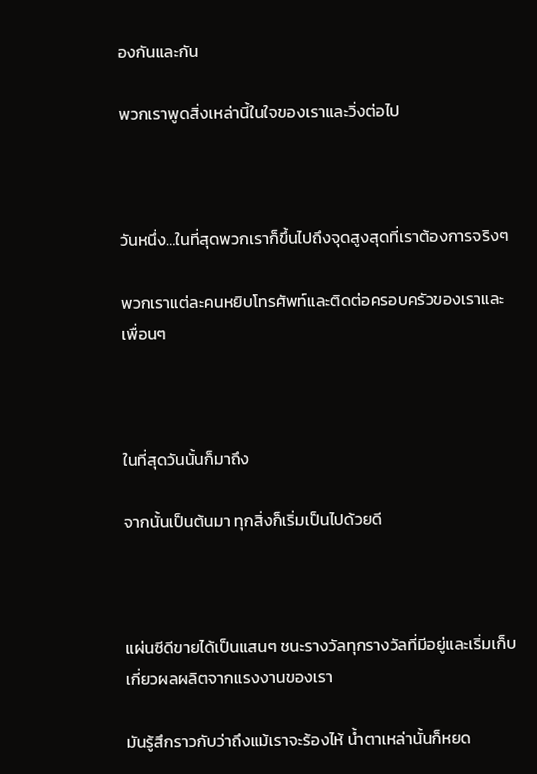องกันและกัน

พวกเราพูดสิ่งเหล่านี้ในใจของเราและวิ่งต่อไป



วันหนึ่ง…ในที่สุดพวกเราก็ขึ้นไปถึงจุดสูงสุดที่เราต้องการจริงๆ

พวกเราแต่ละคนหยิบโทรศัพท์และติดต่อครอบครัวของเราและเพื่อนๆ



ในที่สุดวันนั้นก็มาถึง

จากนั้นเป็นต้นมา ทุกสิ่งก็เริ่มเป็นไปด้วยดี



แผ่นซีดีขายได้เป็นแสนๆ ชนะรางวัลทุกรางวัลที่มีอยู่และเริ่มเก็บเกี่ยวผลผลิตจากแรงงานของเรา

มันรู้สึกราวกับว่าถึงแม้เราจะร้องไห้ น้ำตาเหล่านั้นก็หยด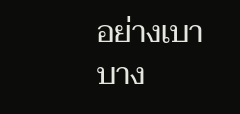อย่างเบาบาง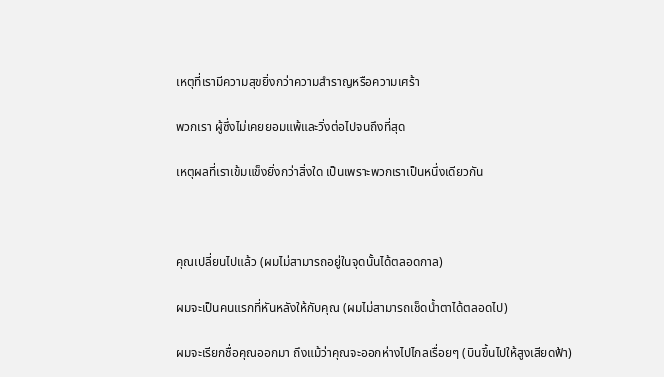เหตุที่เรามีความสุขยิ่งกว่าความสำราญหรือความเศร้า

พวกเรา ผู้ซึ่งไม่เคยยอมแพ้และวิ่งต่อไปจนถึงที่สุด

เหตุผลที่เราเข้มแข็งยิ่งกว่าสิ่งใด เป็นเพราะพวกเราเป็นหนึ่งเดียวกัน



คุณเปลี่ยนไปแล้ว (ผมไม่สามารถอยู่ในจุดนั้นได้ตลอดกาล)

ผมจะเป็นคนแรกที่หันหลังให้กับคุณ (ผมไม่สามารถเช็ดน้ำตาได้ตลอดไป)

ผมจะเรียกชื่อคุณออกมา ถึงแม้ว่าคุณจะออกห่างไปไกลเรื่อยๆ (บินขึ้นไปให้สูงเสียดฟ้า)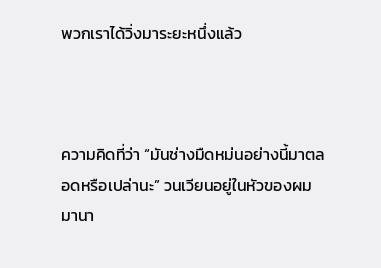พวกเราได้วิ่งมาระยะหนึ่งแล้ว



ความคิดที่ว่า “มันช่างมืดหม่นอย่างนี้มาตลอดหรือเปล่านะ” วนเวียนอยู่ในหัวของผมมานา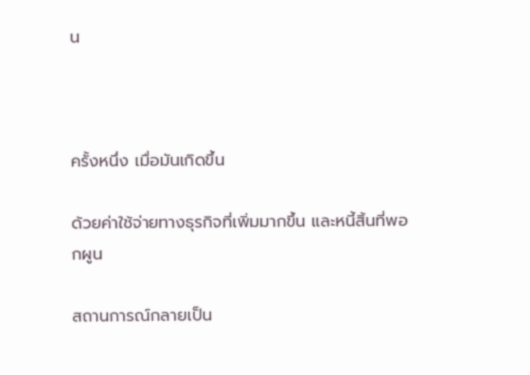น



ครั้งหนึ่ง เมื่อมันเกิดขึ้น

ด้วยค่าใช้จ่ายทางธุรกิจที่เพิ่มมากขึ้น และหนี้สิ้นที่พอกผูน

สถานการณ์กลายเป็น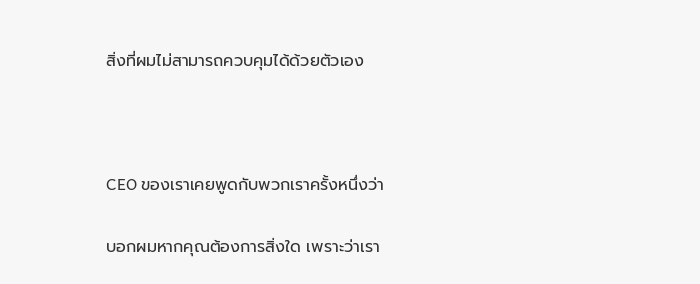สิ่งที่ผมไม่สามารถควบคุมได้ด้วยตัวเอง



CEO ของเราเคยพูดกับพวกเราครั้งหนึ่งว่า

บอกผมหากคุณต้องการสิ่งใด เพราะว่าเรา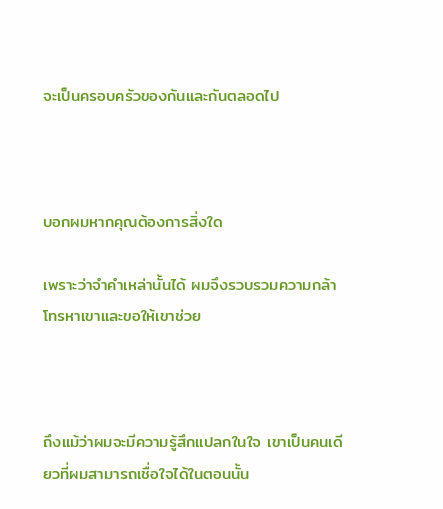จะเป็นครอบครัวของกันและกันตลอดไป



บอกผมหากคุณต้องการสิ่งใด

เพราะว่าจำคำเหล่านั้นได้ ผมจึงรวบรวมความกล้าโทรหาเขาและขอให้เขาช่วย



ถึงแม้ว่าผมจะมีความรู้สึกแปลกในใจ เขาเป็นคนเดียวที่ผมสามารถเชื่อใจได้ในตอนนั้น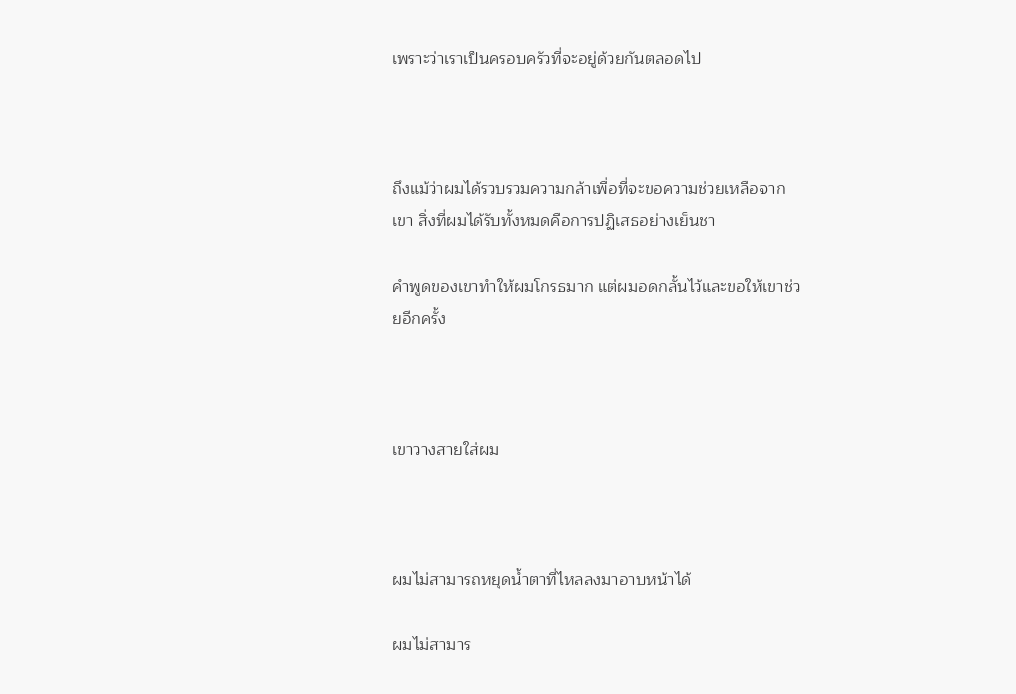เพราะว่าเราเป็นครอบครัวที่จะอยู่ด้วยกันตลอดไป



ถึงแม้ว่าผมได้รวบรวมความกล้าเพื่อที่จะขอความช่วยเหลือจากเขา สิ่งที่ผมได้รับทั้งหมดคือการปฏิเสธอย่างเย็นชา

คำพูดของเขาทำให้ผมโกรธมาก แต่ผมอดกลั้นไว้และขอให้เขาช่วยอีกครั้ง



เขาวางสายใส่ผม



ผมไม่สามารถหยุดน้ำตาที่ไหลลงมาอาบหน้าได้

ผมไม่สามาร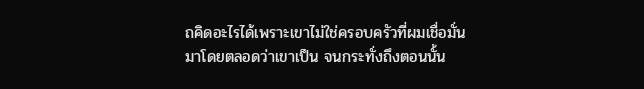ถคิดอะไรได้เพราะเขาไม่ใช่ครอบครัวที่ผมเชื่อมั่นมาโดยตลอดว่าเขาเป็น จนกระทั่งถึงตอนนั้น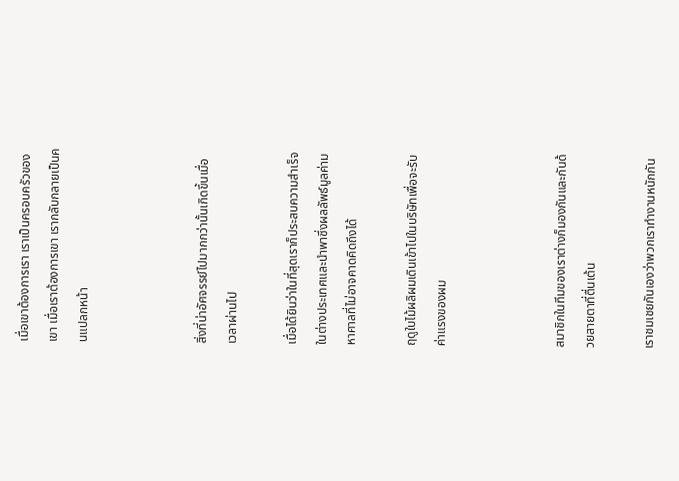เมื่อเขาต้องการเรา เราเป็นครอบครัวของเขา เมื่อเราต้องการเขา เรากลับกลายเป็นคนแปลกหน้า



สิ่งที่น่าอัศจรรย์ไปมากกว่านั้นเกิดขึ้นเมื่อเวลาผ่านไป

เมื่อได้ยินว่าในที่สุดเราก็ประสบความสำเร็จในต่างประเทศและนำพาซึ่งผลลัพธ์มูลค่ามหาศาลที่ไม่อาจคาดคิดถึงได้

ฤดูใบไม้ผลิผมเดินเข้าไปในบริษัทเพื่อจะรับค่าแรงของผม



สมาชิกในทีมของเราต่างก็มองกันและกันด้วยสายตาที่ตื่นเต้น

เราชมเชยกันเองว่าพวกเราทำงานหนักกัน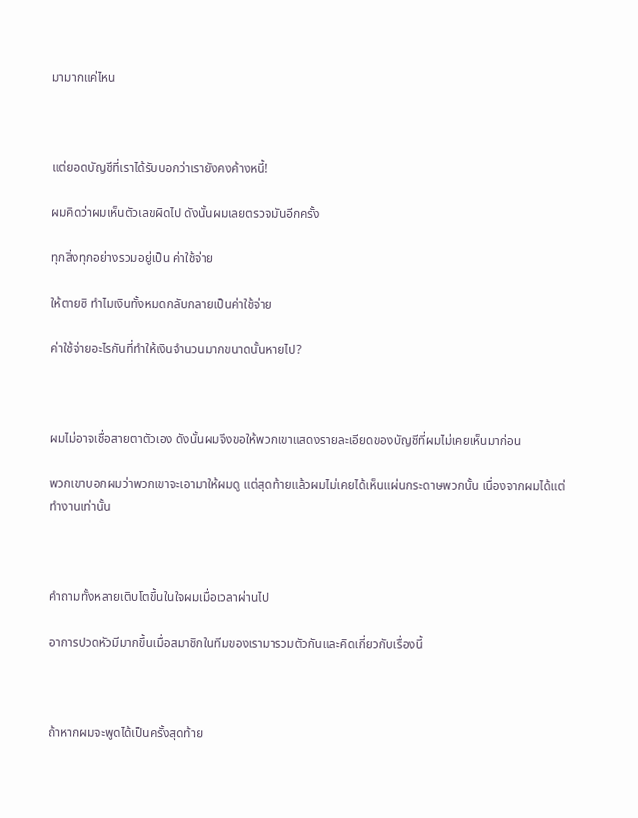มามากแค่ไหน



แต่ยอดบัญชีที่เราได้รับบอกว่าเรายังคงค้างหนี้!

ผมคิดว่าผมเห็นตัวเลขผิดไป ดังนั้นผมเลยตรวจมันอีกครั้ง

ทุกสิ่งทุกอย่างรวมอยู่เป็น ค่าใช้จ่าย

ให้ตายซิ ทำไมเงินทั้งหมดกลับกลายเป็นค่าใช้จ่าย

ค่าใช้จ่ายอะไรกันที่ทำให้เงินจำนวนมากขนาดนั้นหายไป?



ผมไม่อาจเชื่อสายตาตัวเอง ดังนั้นผมจึงขอให้พวกเขาแสดงรายละเอียดของบัญชีที่ผมไม่เคยเห็นมาก่อน

พวกเขาบอกผมว่าพวกเขาจะเอามาให้ผมดู แต่สุดท้ายแล้วผมไม่เคยได้เห็นแผ่นกระดาษพวกนั้น เนื่องจากผมได้แต่ทำงานเท่านั้น



คำถามทั้งหลายเติบโตขึ้นในใจผมเมื่อเวลาผ่านไป

อาการปวดหัวมีมากขึ้นเมื่อสมาชิกในทีมของเรามารวมตัวกันและคิดเกี่ยวกับเรื่องนี้



ถ้าหากผมจะพูดได้เป็นครั้งสุดท้าย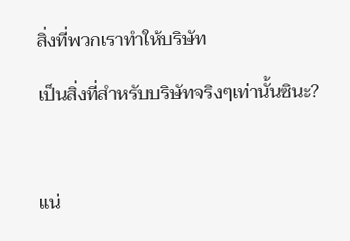สิ่งที่พวกเราทำให้บริษัท

เป็นสิ่งที่สำหรับบริษัทจริงๆเท่านั้นซินะ?



แน่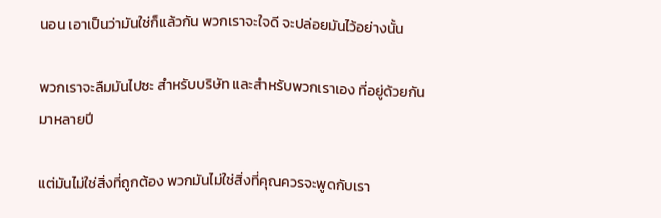นอน เอาเป็นว่ามันใช่ก็แล้วกัน พวกเราจะใจดี จะปล่อยมันไว้อย่างนั้น

พวกเราจะลืมมันไปซะ สำหรับบริษัท และสำหรับพวกเราเอง ที่อยู่ด้วยกันมาหลายปี

แต่มันไม่ใช่สิ่งที่ถูกต้อง พวกมันไม่ใช่สิ่งที่คุณควรจะพูดกับเรา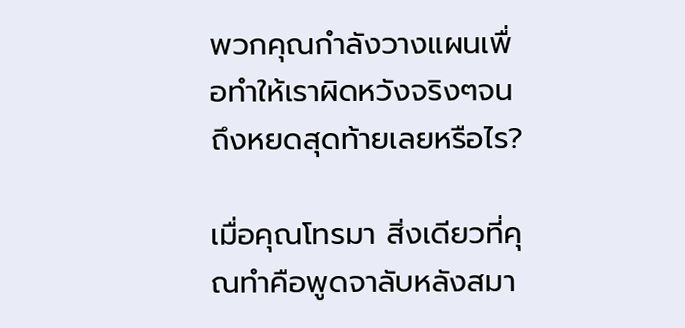พวกคุณกำลังวางแผนเพื่อทำให้เราผิดหวังจริงๆจนถึงหยดสุดท้ายเลยหรือไร?

เมื่อคุณโทรมา สิ่งเดียวที่คุณทำคือพูดจาลับหลังสมา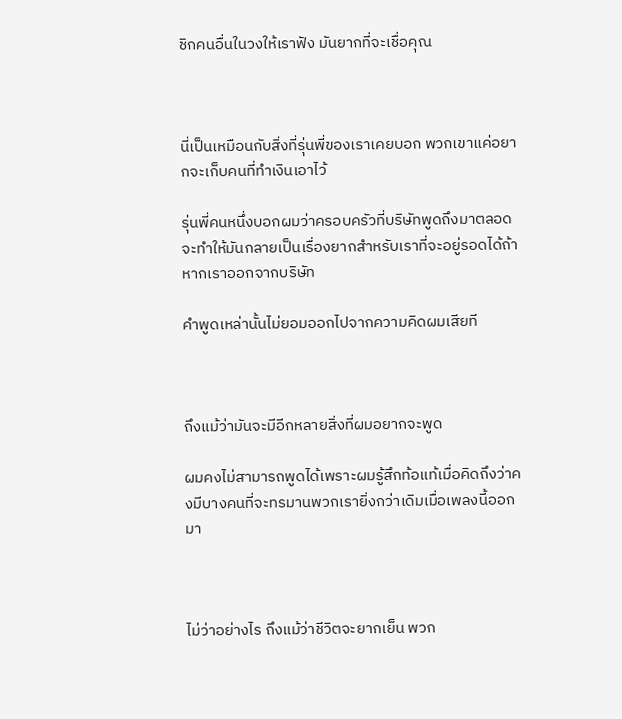ชิกคนอื่นในวงให้เราฟัง มันยากที่จะเชื่อคุณ



นี่เป็นเหมือนกับสิ่งที่รุ่นพี่ของเราเคยบอก พวกเขาแค่อยากจะเก็บคนที่ทำเงินเอาไว้

รุ่นพี่คนหนึ่งบอกผมว่าครอบครัวที่บริษัทพูดถึงมาตลอด จะทำให้มันกลายเป็นเรื่องยากสำหรับเราที่จะอยู่รอดได้ถ้าหากเราออกจากบริษัท

คำพูดเหล่านั้นไม่ยอมออกไปจากความคิดผมเสียที



ถึงแม้ว่ามันจะมีอีกหลายสิ่งที่ผมอยากจะพูด

ผมคงไม่สามารถพูดได้เพราะผมรู้สึกท้อแท้เมื่อคิดถึงว่าคงมีบางคนที่จะทรมานพวกเรายิ่งกว่าเดิมเมื่อเพลงนี้ออกมา



ไม่ว่าอย่างไร ถึงแม้ว่าชีวิตจะยากเย็น พวก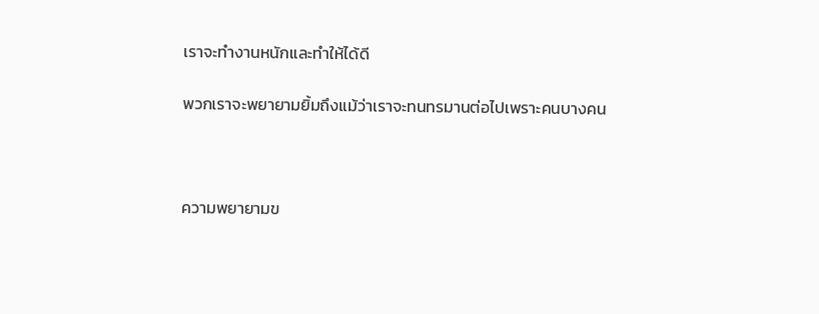เราจะทำงานหนักและทำให้ได้ดี

พวกเราจะพยายามยิ้มถึงแม้ว่าเราจะทนทรมานต่อไปเพราะคนบางคน



ความพยายามข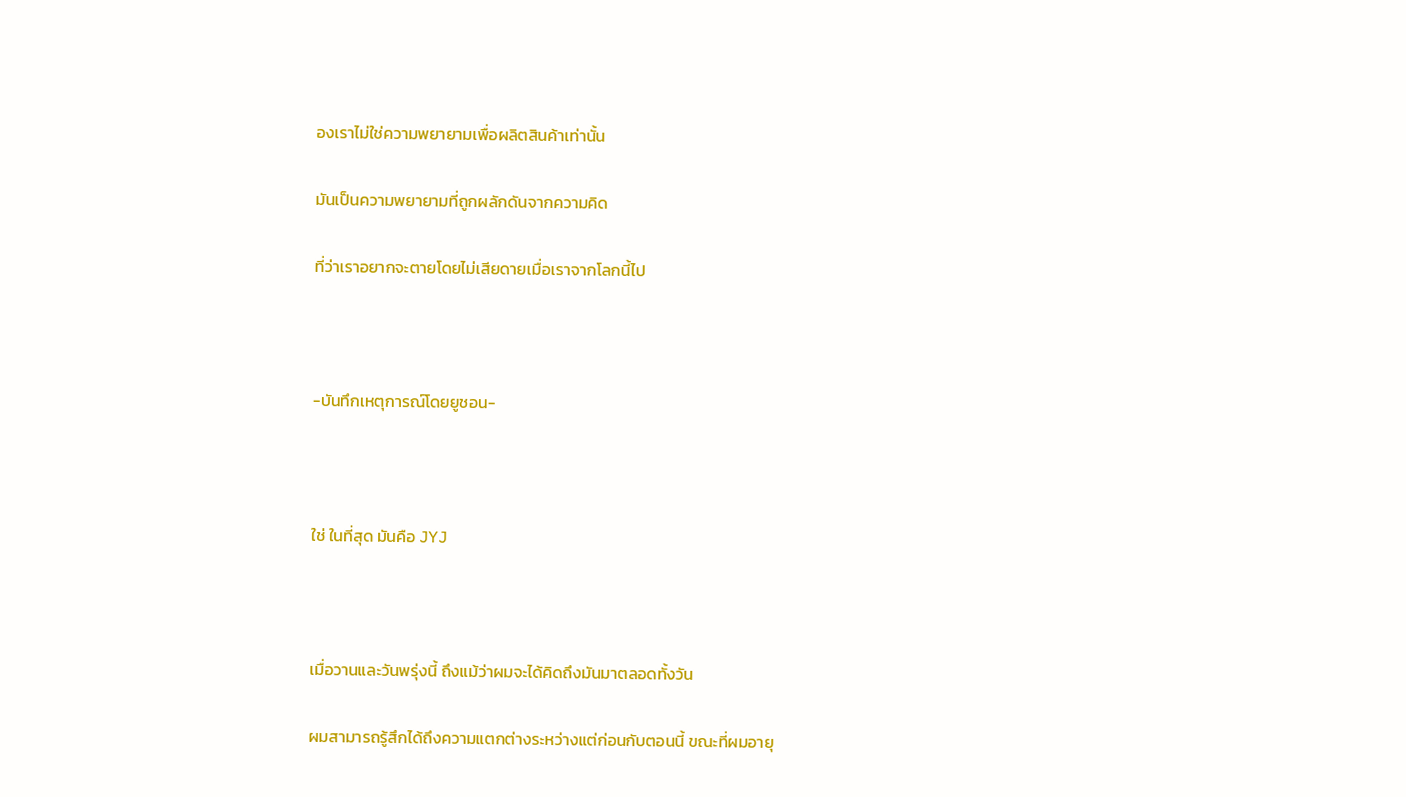องเราไม่ใช่ความพยายามเพื่อผลิตสินค้าเท่านั้น

มันเป็นความพยายามที่ถูกผลักดันจากความคิด

ที่ว่าเราอยากจะตายโดยไม่เสียดายเมื่อเราจากโลกนี้ไป



-บันทึกเหตุการณ์โดยยูชอน-



ใช่ ในที่สุด มันคือ JYJ



เมื่อวานและวันพรุ่งนี้ ถึงแม้ว่าผมจะได้คิดถึงมันมาตลอดทั้งวัน

ผมสามารถรู้สึกได้ถึงความแตกต่างระหว่างแต่ก่อนกับตอนนี้ ขณะที่ผมอายุ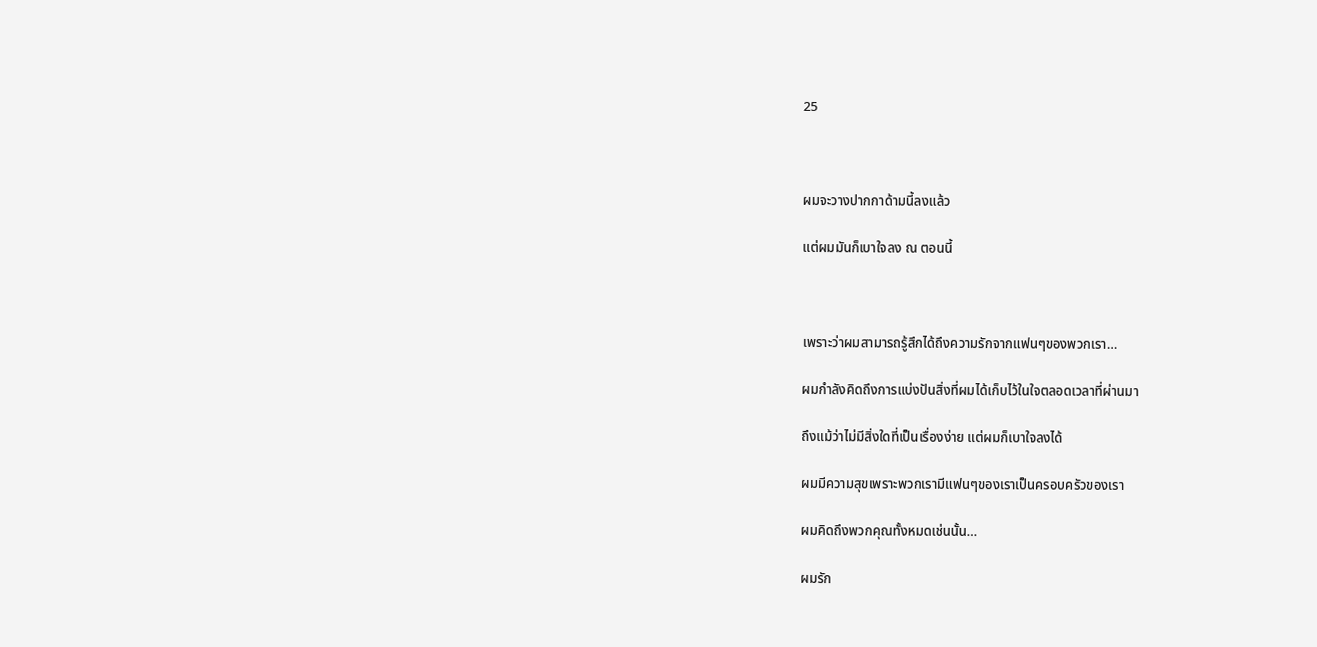25



ผมจะวางปากกาด้ามนี้ลงแล้ว

แต่ผมมันก็เบาใจลง ณ ตอนนี้



เพราะว่าผมสามารถรู้สึกได้ถึงความรักจากแฟนๆของพวกเรา…

ผมกำลังคิดถึงการแบ่งปันสิ่งที่ผมได้เก็บไว้ในใจตลอดเวลาที่ผ่านมา

ถึงแม้ว่าไม่มีสิ่งใดที่เป็นเรื่องง่าย แต่ผมก็เบาใจลงได้

ผมมีความสุขเพราะพวกเรามีแฟนๆของเราเป็นครอบครัวของเรา

ผมคิดถึงพวกคุณทั้งหมดเช่นนั้น…

ผมรัก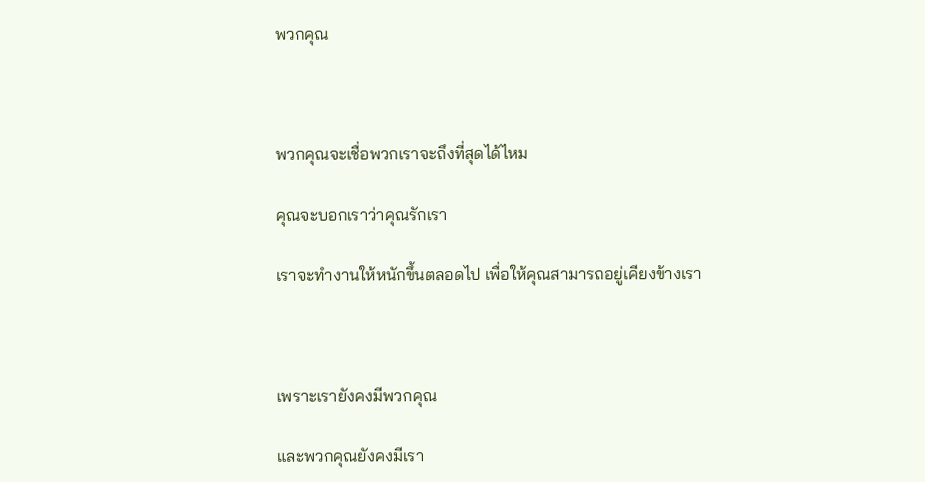พวกคุณ



พวกคุณจะเชื่อพวกเราจะถึงที่สุดได้ไหม

คุณจะบอกเราว่าคุณรักเรา

เราจะทำงานให้หนักขึ้นตลอดไป เพื่อให้คุณสามารถอยู่เคียงข้างเรา



เพราะเรายังคงมีพวกคุณ

และพวกคุณยังคงมีเรา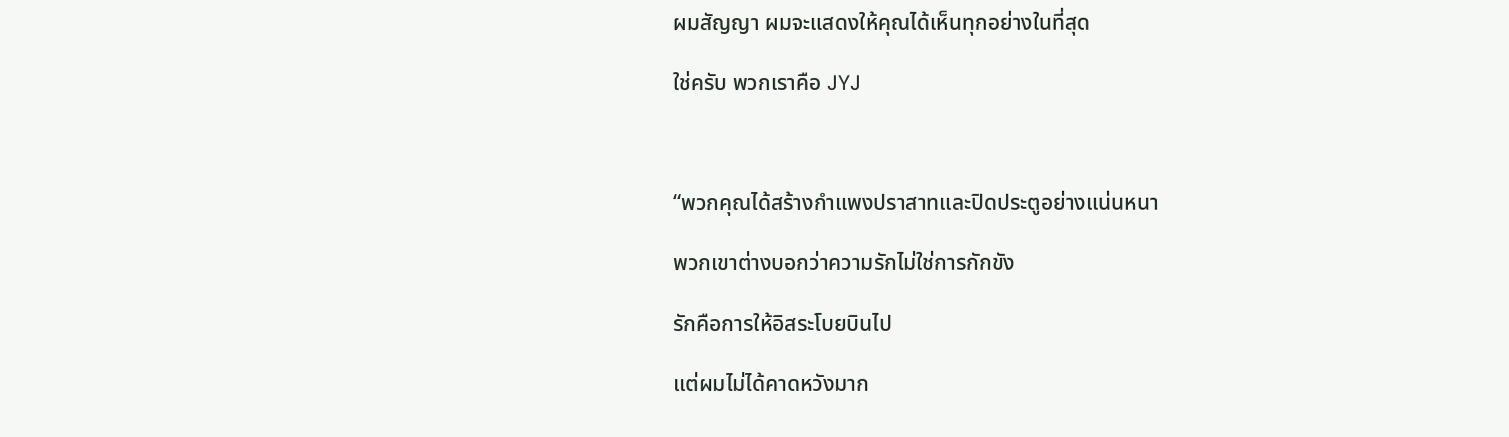ผมสัญญา ผมจะแสดงให้คุณได้เห็นทุกอย่างในที่สุด

ใช่ครับ พวกเราคือ JYJ



“พวกคุณได้สร้างกำแพงปราสาทและปิดประตูอย่างแน่นหนา

พวกเขาต่างบอกว่าความรักไม่ใช่การกักขัง

รักคือการให้อิสระโบยบินไป

แต่ผมไม่ได้คาดหวังมาก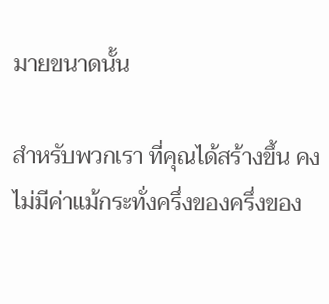มายขนาดนั้น

สำหรับพวกเรา ที่คุณได้สร้างขึ้น คงไม่มีค่าแม้กระทั่งครึ่งของครึ่งของ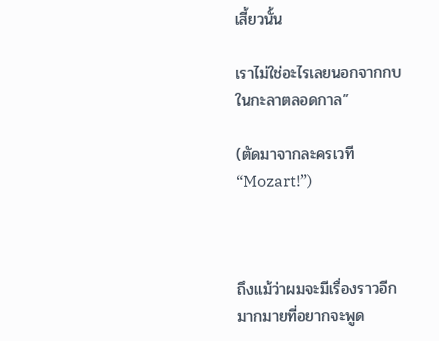เสี้ยวนั้น

เราไม่ใช่อะไรเลยนอกจากกบในกะลาตลอดกาล”

(ตัดมาจากละครเวที “Mozart!”)



ถึงแม้ว่าผมจะมีเรื่องราวอีกมากมายที่อยากจะพูด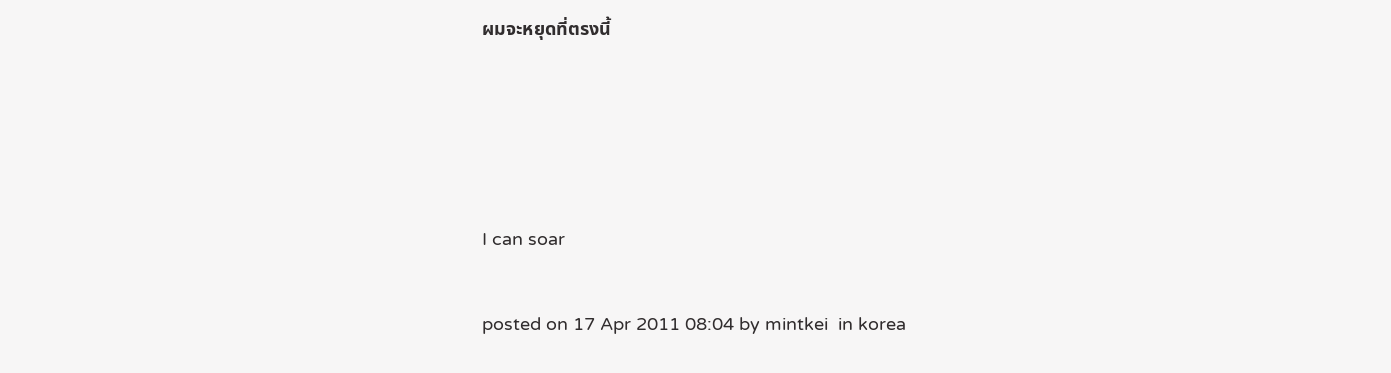ผมจะหยุดที่ตรงนี้




I can soar

posted on 17 Apr 2011 08:04 by mintkei  in korea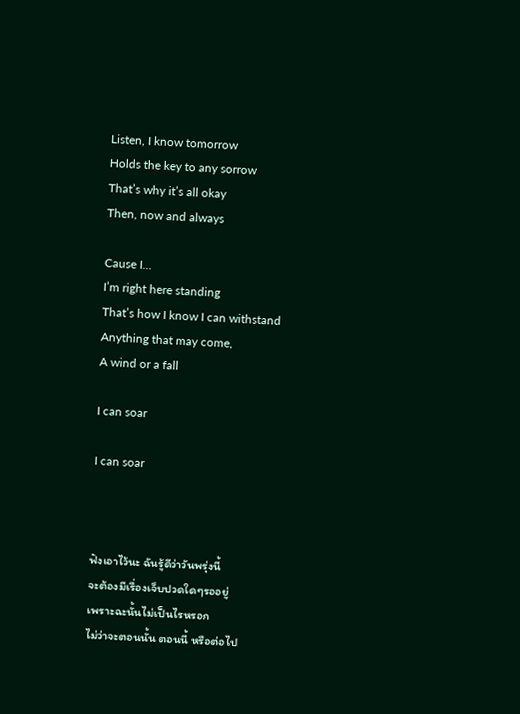Listen, I know tomorrow
Holds the key to any sorrow
That’s why it’s all okay
Then, now and always

Cause I…
I’m right here standing
That’s how I know I can withstand
Anything that may come,
A wind or a fall

I can soar

I can soar



ฟังเอาไว้นะ ฉันรู้ดีว่าวันพรุ่งนี้
จะต้องมีเรื่องเจ็บปวดใดๆรออยู่
เพราะฉะนั้นไม่เป็นไรหรอก
ไม่ว่าจะตอนนั้น ตอนนี้ หรือต่อไป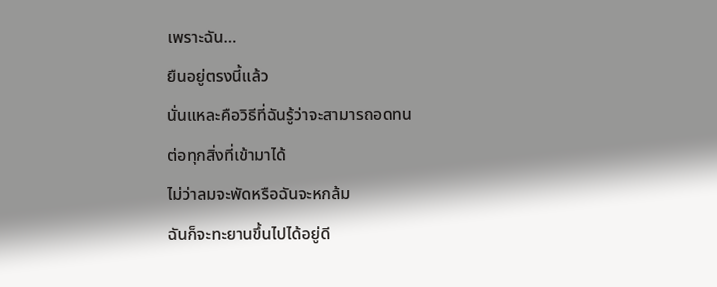เพราะฉัน…
ยืนอยู่ตรงนี้แล้ว
นั่นแหละคือวิธีที่ฉันรู้ว่าจะสามารถอดทน
ต่อทุกสิ่งที่เข้ามาได้
ไม่ว่าลมจะพัดหรือฉันจะหกล้ม
ฉันก็จะทะยานขึ้นไปได้อยู่ดี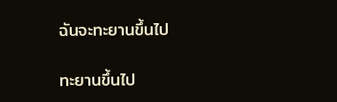ฉันจะทะยานขึ้นไป

ทะยานขึ้นไป